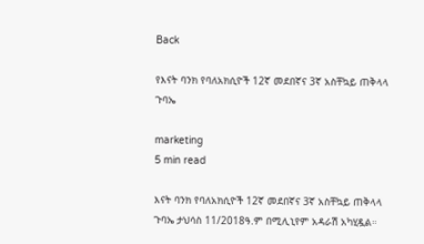Back

የእናት ባንክ የባለአክሲዮች 12ኛ መደበኛና 3ኛ አስቸኳይ ጠቅላላ ጉባኤ

marketing
5 min read

እናት ባንክ የባለአክሲዮች 12ኛ መደበኛና 3ኛ አስቸኳይ ጠቅላላ ጉባኤ ታህሳስ 11/2018ዓ.ም በሚሊኒየም አዳራሽ አካሂዷል።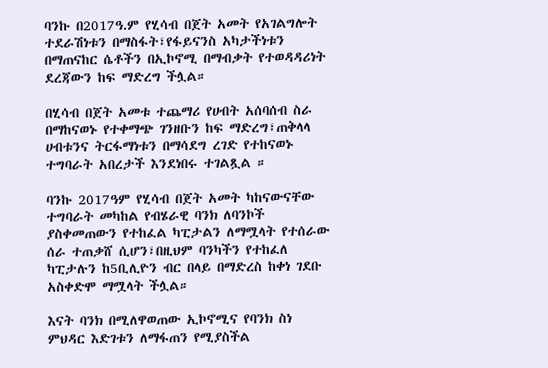ባንኩ በ2017ዓ.ም የሂሳብ በጀት አመት የአገልግሎት ተደራሽነቱን በማስፋት፣የፋይናንስ አካታችነቱን በማጠናከር ሴቶችን በኢኮኖሚ በማብቃት የተወዳዳሪነት ደረጃውን ከፍ ማድረግ ችሏል።

በሂሳብ በጀት አመቱ ተጨማሪ የሀብት አሰባሰብ ስራ በማከናወኑ የተቀማጭ ገንዘቡን ከፍ ማድረግ፣ጠቅላላ ሀብቱንና ትርፋማነቱን በማሳደግ ረገድ የተከናወኑ ተግባራት አበረታች እንደነበሩ ተገልጿል ።

ባንኩ 2017ዓም የሂሳብ በጀት አመት ካከናውናቸው ተግባራት መካከል የብሄራዊ ባንክ ለባንኮች ያስቀመጠውን የተከፈል ካፒታልን ለማሟላት የተሰራው ሰራ ተጠቃሸ ሲሆን፣በዚህም ባንካችን የተከፈለ ካፒታሉን ከ5ቢሊዮን ብር በላይ በማድረስ ከቀነ ገደቡ አስቀድሞ ማሟላት ችሏል።

እናት ባንክ በሚለዋወጠው ኢኮኖሚና የባንክ ስነ ምህዳር እድገቱን ለማፋጠን የሚያስችል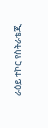ራዕይ ተኮር የስትራቴጂ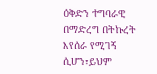ዕቅድን ተግባራዊ በማድረግ በትኩረት እየሰራ የሚገኝ ሲሆን፣ይህም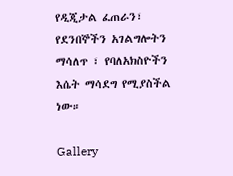የዲጂታል ፈጠራን፣ የደንበኞችን አገልግሎትን ማሳለጥ ፣ የባለአክስዮችን እሴት ማሳደግ የሚያስችል ነው።

Gallery